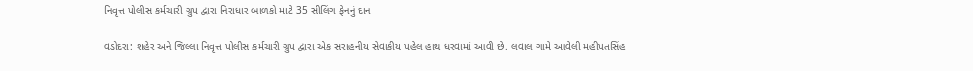નિવૃત્ત પોલીસ કર્મચારી ગ્રુપ દ્વારા નિરાધાર બાળકો માટે 35 સીલિંગ ફેનનું દાન

વડોદરા: શહેર અને જિલ્લા નિવૃત્ત પોલીસ કર્મચારી ગ્રુપ દ્વારા એક સરાહનીય સેવાકીય પહેલ હાથ ધરવામાં આવી છે. લવાલ ગામે આવેલી મહીપતસિંહ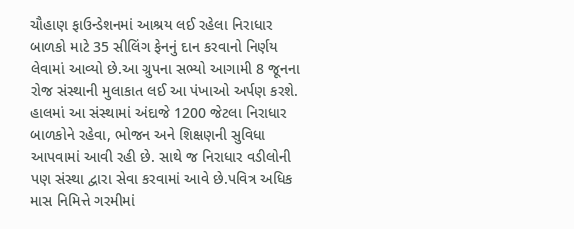ચૌહાણ ફાઉન્ડેશનમાં આશ્રય લઈ રહેલા નિરાધાર બાળકો માટે 35 સીલિંગ ફેનનું દાન કરવાનો નિર્ણય લેવામાં આવ્યો છે.આ ગ્રુપના સભ્યો આગામી 8 જૂનના રોજ સંસ્થાની મુલાકાત લઈ આ પંખાઓ અર્પણ કરશે. હાલમાં આ સંસ્થામાં અંદાજે 1200 જેટલા નિરાધાર બાળકોને રહેવા, ભોજન અને શિક્ષણની સુવિધા આપવામાં આવી રહી છે. સાથે જ નિરાધાર વડીલોની પણ સંસ્થા દ્વારા સેવા કરવામાં આવે છે.પવિત્ર અધિક માસ નિમિત્તે ગરમીમાં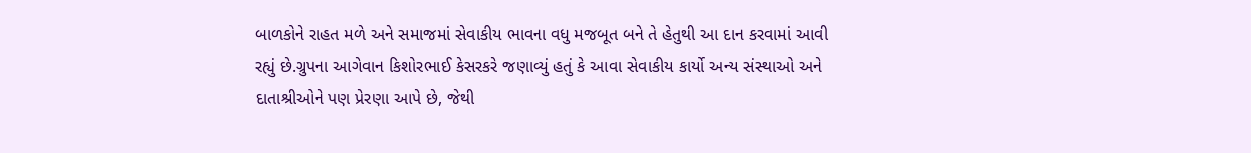બાળકોને રાહત મળે અને સમાજમાં સેવાકીય ભાવના વધુ મજબૂત બને તે હેતુથી આ દાન કરવામાં આવી રહ્યું છે.ગ્રુપના આગેવાન કિશોરભાઈ કેસરકરે જણાવ્યું હતું કે આવા સેવાકીય કાર્યો અન્ય સંસ્થાઓ અને દાતાશ્રીઓને પણ પ્રેરણા આપે છે, જેથી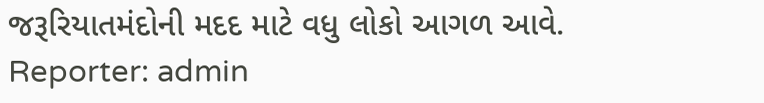જરૂરિયાતમંદોની મદદ માટે વધુ લોકો આગળ આવે.
Reporter: admin